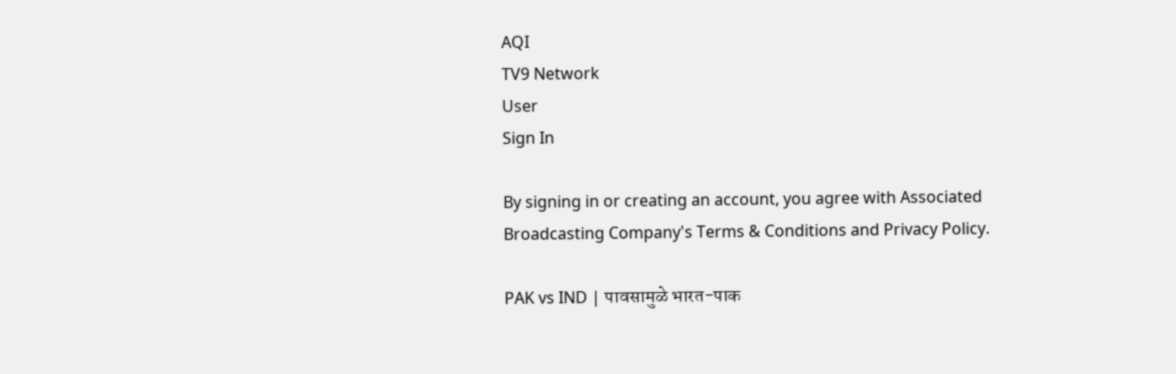AQI
TV9 Network
User
Sign In

By signing in or creating an account, you agree with Associated Broadcasting Company's Terms & Conditions and Privacy Policy.

PAK vs IND | पावसामुळे भारत-पाक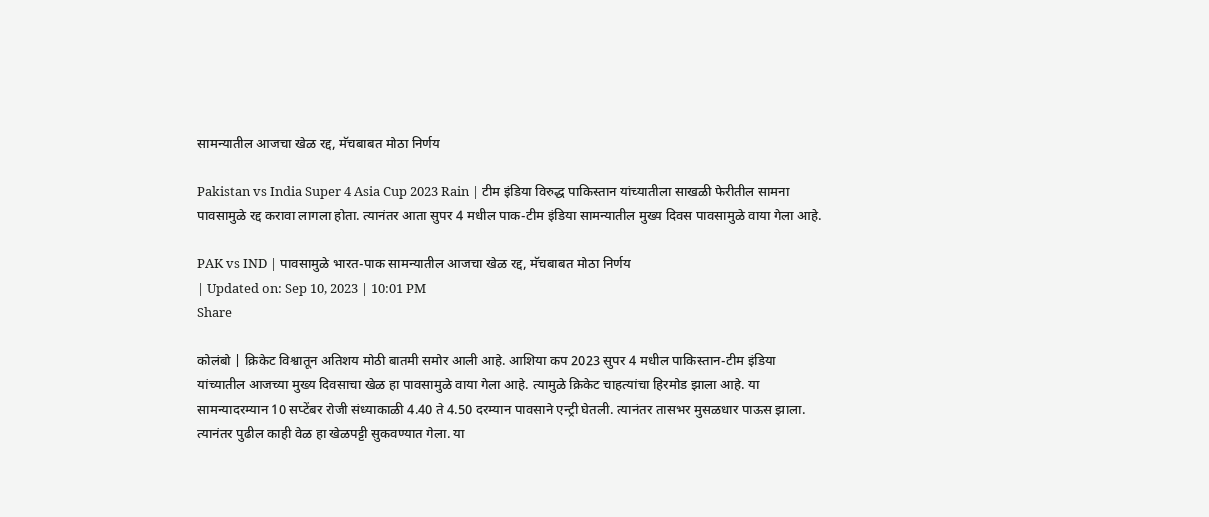सामन्यातील आजचा खेळ रद्द, मॅचबाबत मोठा निर्णय

Pakistan vs India Super 4 Asia Cup 2023 Rain | टीम इंडिया विरुद्ध पाकिस्तान यांच्यातीला साखळी फेरीतील सामना पावसामुळे रद्द करावा लागला होता. त्यानंतर आता सुपर 4 मधील पाक-टीम इंडिया सामन्यातील मुख्य दिवस पावसामुळे वाया गेला आहे.

PAK vs IND | पावसामुळे भारत-पाक सामन्यातील आजचा खेळ रद्द, मॅचबाबत मोठा निर्णय
| Updated on: Sep 10, 2023 | 10:01 PM
Share

कोलंबो | क्रिकेट विश्वातून अतिशय मोठी बातमी समोर आली आहे. आशिया कप 2023 सुपर 4 मधील पाकिस्तान-टीम इंडिया यांच्यातील आजच्या मुख्य दिवसाचा खेळ हा पावसामुळे वाया गेला आहे. त्यामुळे क्रिकेट चाहत्यांचा हिरमोड झाला आहे. या सामन्यादरम्यान 10 सप्टेंबर रोजी संध्याकाळी 4.40 ते 4.50 दरम्यान पावसाने एन्ट्री घेतली. त्यानंतर तासभर मुसळधार पाऊस झाला.  त्यानंतर पुढील काही वेळ हा खेळपट्टी सुकवण्यात गेला. या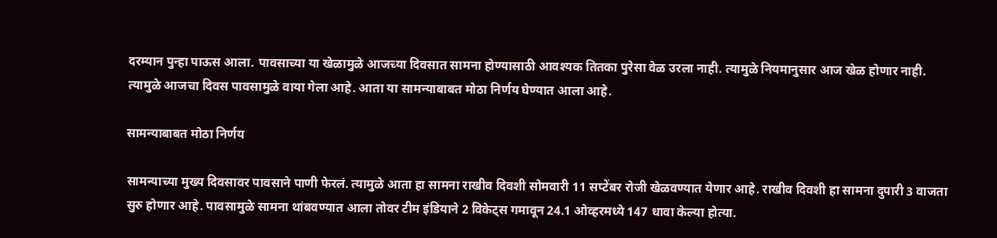दरम्यान पुन्हा पाऊस आला. पावसाच्या या खेळामुळे आजच्या दिवसात सामना होण्यासाठी आवश्यक तितका पुरेसा वेळ उरला नाही. त्यामुळे नियमानुसार आज खेळ होणार नाही. त्यामुळे आजचा दिवस पावसामुळे वाया गेला आहे. आता या सामन्याबाबत मोठा निर्णय घेण्यात आला आहे.

सामन्याबाबत मोठा निर्णय

सामन्याच्या मुख्य दिवसावर पावसाने पाणी फेरलं. त्यामुळे आता हा सामना राखीव दिवशी सोमवारी 11 सप्टेंबर रोजी खेळवण्यात येणार आहे. राखीव दिवशी हा सामना दुपारी 3 वाजता सुरु होणार आहे. पावसामुळे सामना थांबवण्यात आला तोवर टीम इंडियाने 2 विकेट्स गमावून 24.1 ओव्हरमध्ये 147 धावा केल्या होत्या.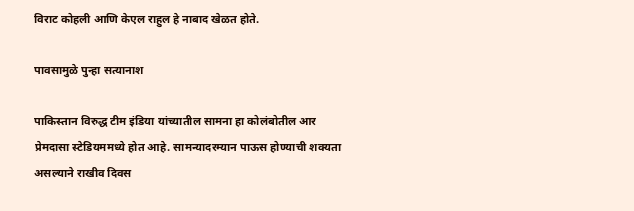विराट कोहली आणि केएल राहुल हे नाबाद खेळत होते.

पावसामुळे पुन्हा सत्यानाश

पाकिस्तान विरुद्ध टीम इंडिया यांच्यातील सामना हा कोलंबोतील आर प्रेमदासा स्टेडियममध्ये होत आहे. सामन्यादरम्यान पाऊस होण्याची शक्यता असल्याने राखीव दिवस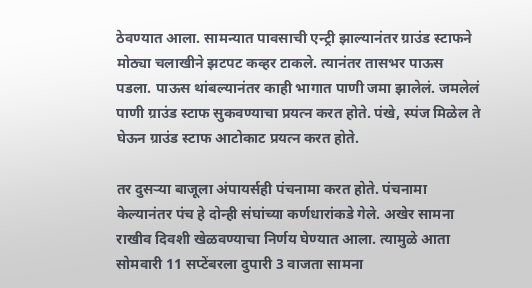ठेवण्यात आला. सामन्यात पावसाची एन्ट्री झाल्यानंतर ग्राउंड स्टाफने मोठ्या चलाखीने झटपट कव्हर टाकले. त्यानंतर तासभर पाऊस पडला. पाऊस थांबल्यानंतर काही भागात पाणी जमा झालेलं. जमलेलं पाणी ग्राउंड स्टाफ सुकवण्याचा प्रयत्न करत होते. पंखे, स्पंज मिळेल ते घेऊन ग्राउंड स्टाफ आटोकाट प्रयत्न करत होते.

तर दुसऱ्या बाजूला अंपायर्सही पंचनामा करत होते. पंचनामा केल्यानंतर पंच हे दोन्ही संघांच्या कर्णधारांकडे गेले. अखेर सामना राखीव दिवशी खेळवण्याचा निर्णय घेण्यात आला. त्यामुळे आता सोमवारी 11 सप्टेंबरला दुपारी 3 वाजता सामना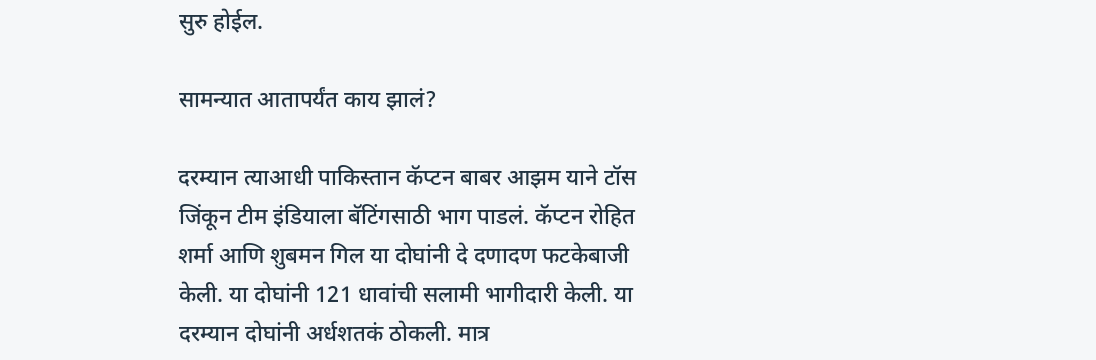सुरु होईल.

सामन्यात आतापर्यंत काय झालं?

दरम्यान त्याआधी पाकिस्तान कॅप्टन बाबर आझम याने टॉस जिंकून टीम इंडियाला बॅटिंगसाठी भाग पाडलं. कॅप्टन रोहित शर्मा आणि शुबमन गिल या दोघांनी दे दणादण फटकेबाजी केली. या दोघांनी 121 धावांची सलामी भागीदारी केली. या दरम्यान दोघांनी अर्धशतकं ठोकली. मात्र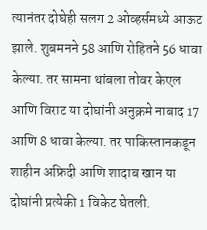त्यानंतर दोघेही सलग 2 ओव्हर्समध्ये आऊट झाले. शुबमनने 58 आणि रोहितने 56 धावा केल्या. तर सामना थांबला तोवर केएल आणि विराट या दोघांनी अनुक्रमे नाबाद 17 आणि 8 धावा केल्या. तर पाकिस्तानकडून शाहीन अफ्रिदी आणि शादाब खान या दोघांनी प्रत्येकी 1 विकेट घेतली.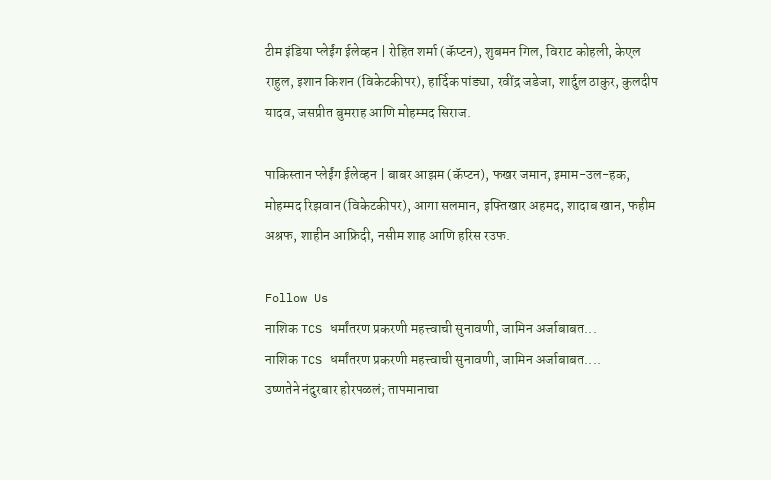टीम इंडिया प्लेईंग ईलेव्हन | रोहित शर्मा (कॅप्टन), शुबमन गिल, विराट कोहली, केएल राहुल, इशान किशन (विकेटकीपर), हार्दिक पांड्या, रवींद्र जडेजा, शार्दुल ठाकुर, कुलदीप यादव, जसप्रीत बुमराह आणि मोहम्मद सिराज.

पाकिस्तान प्लेईंग ईलेव्हन | बाबर आझम (कॅप्टन), फखर जमान, इमाम-उल-हक, मोहम्मद रिझवान (विकेटकीपर), आगा सलमान, इफ्तिखार अहमद, शादाब खान, फहीम अश्रफ, शाहीन आफ्रिदी, नसीम शाह आणि हरिस रउफ.

Follow Us
नाशिक TCS धर्मांतरण प्रकरणी महत्त्वाची सुनावणी, जामिन अर्जाबाबत...
नाशिक TCS धर्मांतरण प्रकरणी महत्त्वाची सुनावणी, जामिन अर्जाबाबत....
उष्णतेने नंदुरबार होरपळलं; तापमानाचा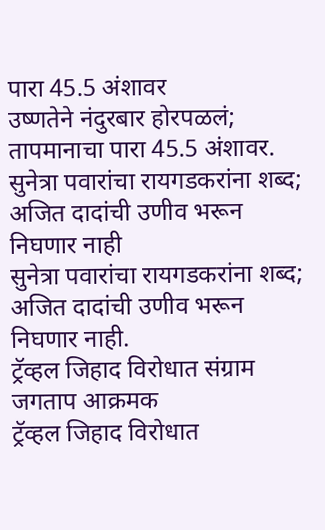पारा 45.5 अंशावर
उष्णतेने नंदुरबार होरपळलं; तापमानाचा पारा 45.5 अंशावर.
सुनेत्रा पवारांचा रायगडकरांना शब्द; अजित दादांची उणीव भरून निघणार नाही
सुनेत्रा पवारांचा रायगडकरांना शब्द; अजित दादांची उणीव भरून निघणार नाही.
ट्रॅव्हल जिहाद विरोधात संग्राम जगताप आक्रमक
ट्रॅव्हल जिहाद विरोधात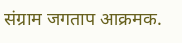संग्राम जगताप आक्रमक.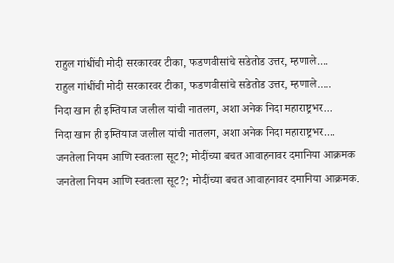राहुल गांधींची मोदी सरकारवर टीका, फडणवीसांचे सडेतोड उत्तर, म्हणाले....
राहुल गांधींची मोदी सरकारवर टीका, फडणवीसांचे सडेतोड उत्तर, म्हणाले.....
निदा खान ही इम्तियाज जलील यांची नातलग, अशा अनेक निदा महाराष्ट्रभर...
निदा खान ही इम्तियाज जलील यांची नातलग, अशा अनेक निदा महाराष्ट्रभर....
जनतेला नियम आणि स्वतःला सूट?; मोदींच्या बचत आवाहनावर दमानिया आक्रमक
जनतेला नियम आणि स्वतःला सूट?; मोदींच्या बचत आवाहनावर दमानिया आक्रमक.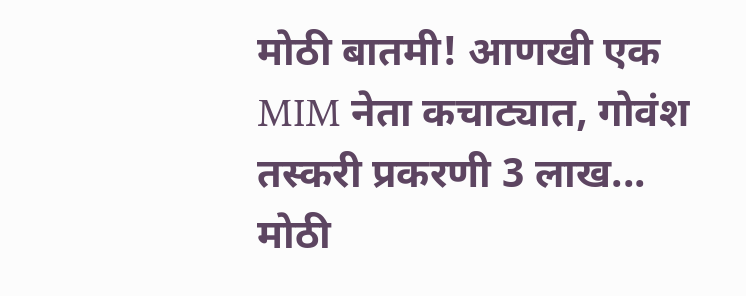मोठी बातमी! आणखी एक MIM नेता कचाट्यात, गोवंश तस्करी प्रकरणी 3 लाख...
मोठी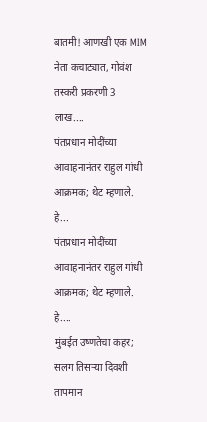बातमी! आणखी एक MIM नेता कचाट्यात, गोवंश तस्करी प्रकरणी 3 लाख....
पंतप्रधान मोदींच्या आवाहनानंतर राहुल गांधी आक्रमक; थेट म्हणाले. हे...
पंतप्रधान मोदींच्या आवाहनानंतर राहुल गांधी आक्रमक; थेट म्हणाले. हे....
मुंबईत उष्णतेचा कहर; सलग तिसऱ्या दिवशी तापमान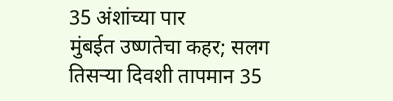35 अंशांच्या पार
मुंबईत उष्णतेचा कहर; सलग तिसऱ्या दिवशी तापमान 35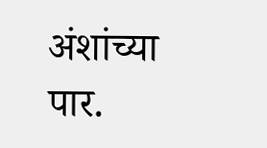अंशांच्या पार.